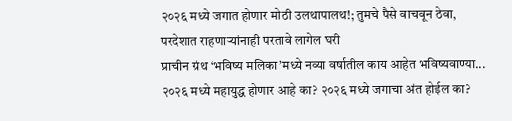२०२६ मध्ये जगात होणार मोठी उलथापालथ!; तुमचे पैसे वाचवून ठेवा, परदेशात राहणाऱ्यांनाही परतावे लागेल घरी
प्राचीन ग्रंथ ‘भविष्य मलिका’मध्ये नव्या वर्षातील काय आहेत भविष्यवाण्या...
२०२६ मध्ये महायुद्ध होणार आहे का? २०२६ मध्ये जगाचा अंत होईल का?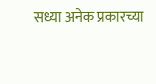सध्या अनेक प्रकारच्या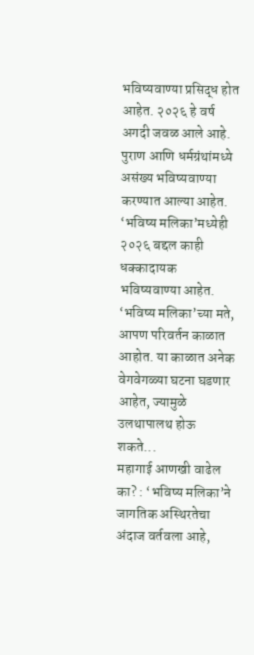भविष्यवाण्या प्रसिद्ध होत आहेत. २०२६ हे वर्ष अगदी जवळ आले आहे. पुराण आणि धर्मग्रंथांमध्ये असंख्य भविष्यवाण्या करण्यात आल्या आहेत. ‘भविष्य मलिका’मध्येही २०२६ बद्दल काही धक्कादायक भविष्यवाण्या आहेत. ‘भविष्य मलिका’च्या मते, आपण परिवर्तन काळात आहोत. या काळात अनेक वेगवेगळ्या घटना घडणार आहेत, ज्यामुळे उलथापालथ होऊ शकते...
महागाई आणखी वाढेल का? : ‘भविष्य मलिका’ने जागतिक अस्थिरतेचा अंदाज वर्तवला आहे,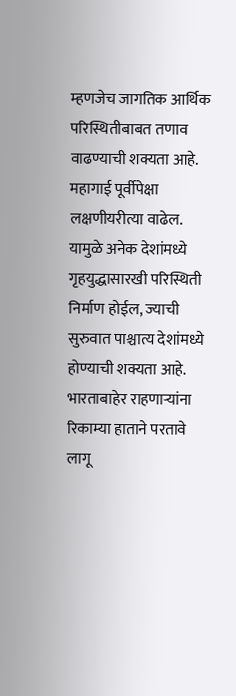म्हणजेच जागतिक आर्थिक परिस्थितीबाबत तणाव वाढण्याची शक्यता आहे. महागाई पूर्वीपेक्षा लक्षणीयरीत्या वाढेल. यामुळे अनेक देशांमध्ये गृहयुद्धासारखी परिस्थिती निर्माण होईल, ज्याची सुरुवात पाश्चात्य देशांमध्ये होण्याची शक्यता आहे. भारताबाहेर राहणाऱ्यांना रिकाम्या हाताने परतावे लागू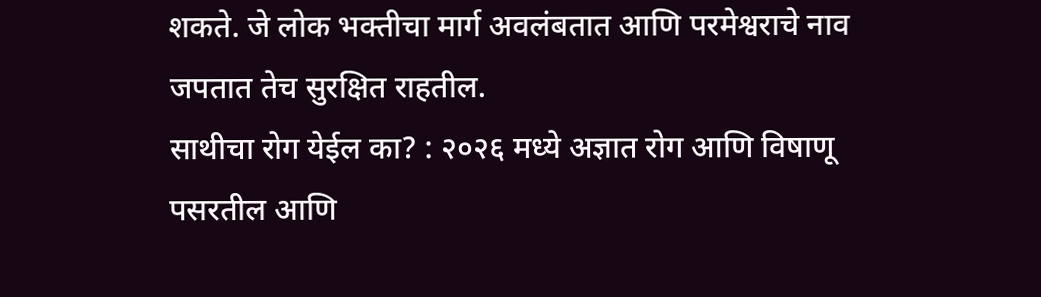शकते. जे लोक भक्तीचा मार्ग अवलंबतात आणि परमेश्वराचे नाव जपतात तेच सुरक्षित राहतील.
साथीचा रोग येईल का? : २०२६ मध्ये अज्ञात रोग आणि विषाणू पसरतील आणि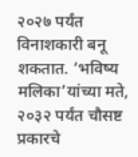२०२७ पर्यंत विनाशकारी बनू शकतात. ‘भविष्य मलिका’यांच्या मते, २०३२ पर्यंत चौसष्ट प्रकारचे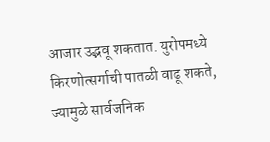आजार उद्भवू शकतात. युरोपमध्ये किरणोत्सर्गाची पातळी वाढू शकते, ज्यामुळे सार्वजनिक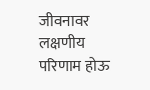जीवनावर लक्षणीय परिणाम होऊ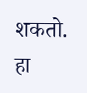शकतो. हा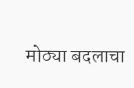मोठ्या बदलाचा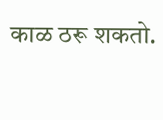काळ ठरू शकतो.